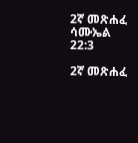2ኛ መጽሐፈ ሳሙኤል 22:3

2ኛ መጽሐፈ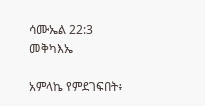ሳሙኤል 22:3 መቅካእኤ

አምላኬ የምደገፍበት፥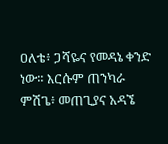ዐለቴ፥ ጋሻዬና የመዳኔ ቀንድ ነው። እርሱም ጠንካራ ምሽጌ፥ መጠጊያና አዳኜ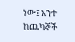ነው፤ አንተ ከጨካኞች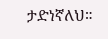ታድነኛለህ።